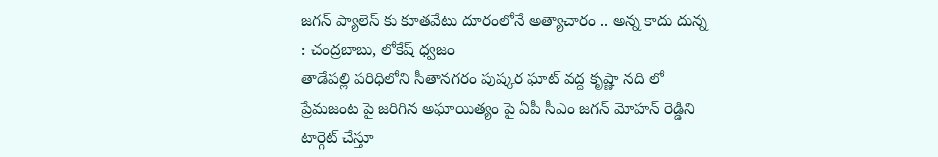జగన్ ప్యాలెస్ కు కూతవేటు దూరంలోనే అత్యాచారం .. అన్న కాదు దున్న : చంద్రబాబు, లోకేష్ ధ్వజం
తాడేపల్లి పరిధిలోని సీతానగరం పుష్కర ఘాట్ వద్ద కృష్ణా నది లో ప్రేమజంట పై జరిగిన అఘాయిత్యం పై ఏపీ సీఎం జగన్ మోహన్ రెడ్డిని టార్గెట్ చేస్తూ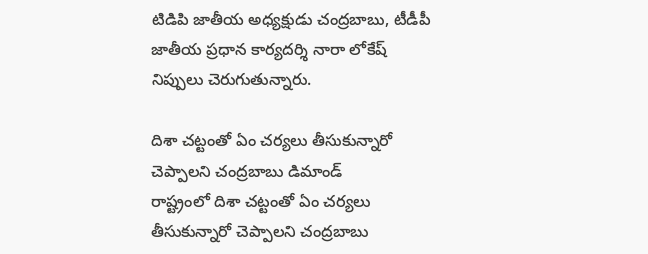టిడిపి జాతీయ అధ్యక్షుడు చంద్రబాబు, టీడీపీ జాతీయ ప్రధాన కార్యదర్శి నారా లోకేష్ నిప్పులు చెరుగుతున్నారు.

దిశా చట్టంతో ఏం చర్యలు తీసుకున్నారో చెప్పాలని చంద్రబాబు డిమాండ్
రాష్ట్రంలో దిశా చట్టంతో ఏం చర్యలు తీసుకున్నారో చెప్పాలని చంద్రబాబు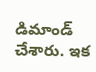డిమాండ్ చేశారు. ఇక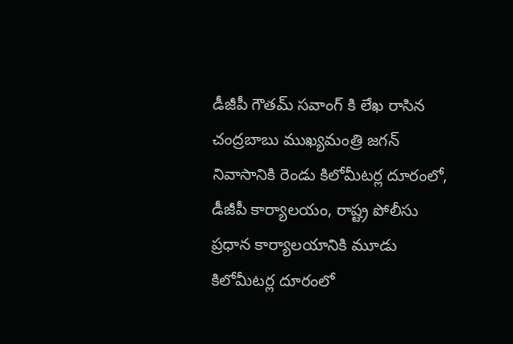డీజీపీ గౌతమ్ సవాంగ్ కి లేఖ రాసిన చంద్రబాబు ముఖ్యమంత్రి జగన్ నివాసానికి రెండు కిలోమీటర్ల దూరంలో, డీజీపీ కార్యాలయం, రాష్ట్ర పోలీసు ప్రధాన కార్యాలయానికి మూడు కిలోమీటర్ల దూరంలో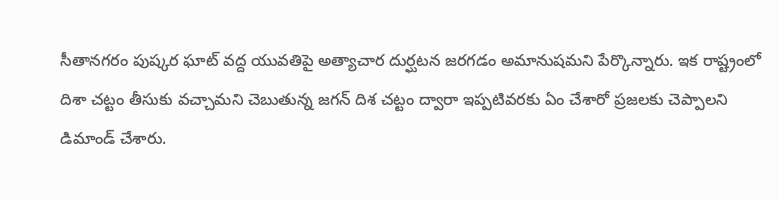సీతానగరం పుష్కర ఘాట్ వద్ద యువతిపై అత్యాచార దుర్ఘటన జరగడం అమానుషమని పేర్కొన్నారు. ఇక రాష్ట్రంలో దిశా చట్టం తీసుకు వచ్చామని చెబుతున్న జగన్ దిశ చట్టం ద్వారా ఇప్పటివరకు ఏం చేశారో ప్రజలకు చెప్పాలని డిమాండ్ చేశారు.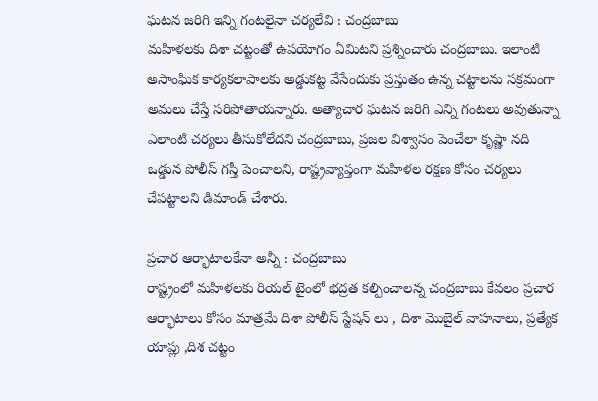ఘటన జరిగి ఇన్ని గంటలైనా చర్యలేవి : చంద్రబాబు
మహిళలకు దిశా చట్టంతో ఉపయోగం ఏమిటని ప్రశ్నించారు చంద్రబాబు. ఇలాంటి అసాంఘిక కార్యకలాపాలకు అడ్డుకట్ట వేసేందుకు ప్రస్తుతం ఉన్న చట్టాలను సక్రమంగా అమలు చేస్తే సరిపోతాయన్నారు. అత్యాచార ఘటన జరిగి ఎన్ని గంటలు అవుతున్నా ఎలాంటి చర్యలు తీసుకోలేదని చంద్రబాబు, ప్రజల విశ్వాసం పెంచేలా కృష్ణా నది ఒడ్డున పోలీస్ గస్తీ పెంచాలని, రాష్ట్రవ్యాప్తంగా మహిళల రక్షణ కోసం చర్యలు చేపట్టాలని డిమాండ్ చేశారు.

ప్రచార ఆర్భాటాలకేనా అన్నీ : చంద్రబాబు
రాష్ట్రంలో మహిళలకు రియల్ టైంలో భద్రత కల్పించాలన్న చంద్రబాబు కేవలం ప్రచార ఆర్భాటాలు కోసం మాత్రమే దిశా పోలీస్ స్టేషన్ లు , దిశా మొబైల్ వాహనాలు, ప్రత్యేక యాప్లు ,దిశ చట్టం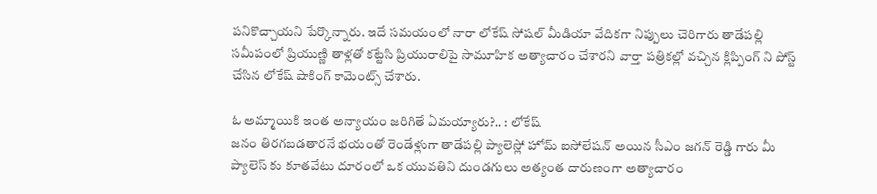పనికొచ్చాయని పేర్కొన్నారు. ఇదే సమయంలో నారా లోకేష్ సోషల్ మీడియా వేదికగా నిప్పులు చెరిగారు తాడేపల్లి సమీపంలో ప్రియుణ్ణి తాళ్లతో కట్టేసి ప్రియురాలిపై సామూహిక అత్యాచారం చేశారని వార్తా పత్రికల్లో వచ్చిన క్లిప్పింగ్ ని పోస్ట్ చేసిన లోకేష్ షాకింగ్ కామెంట్స్ చేశారు.

ఓ అమ్మాయికి ఇంత అన్యాయం జరిగితే ఏమయ్యారు?.. : లోకేష్
జనం తిరగబడతారనే భయంతో రెండేళ్లుగా తాడేపల్లి ప్యాలెస్లో హోమ్ ఐసోలేషన్ అయిన సీఎం జగన్ రెడ్డి గారు మీ ప్యాలెస్ కు కూతవేటు దూరంలో ఒక యువతిని దుండగులు అత్యంత దారుణంగా అత్యాచారం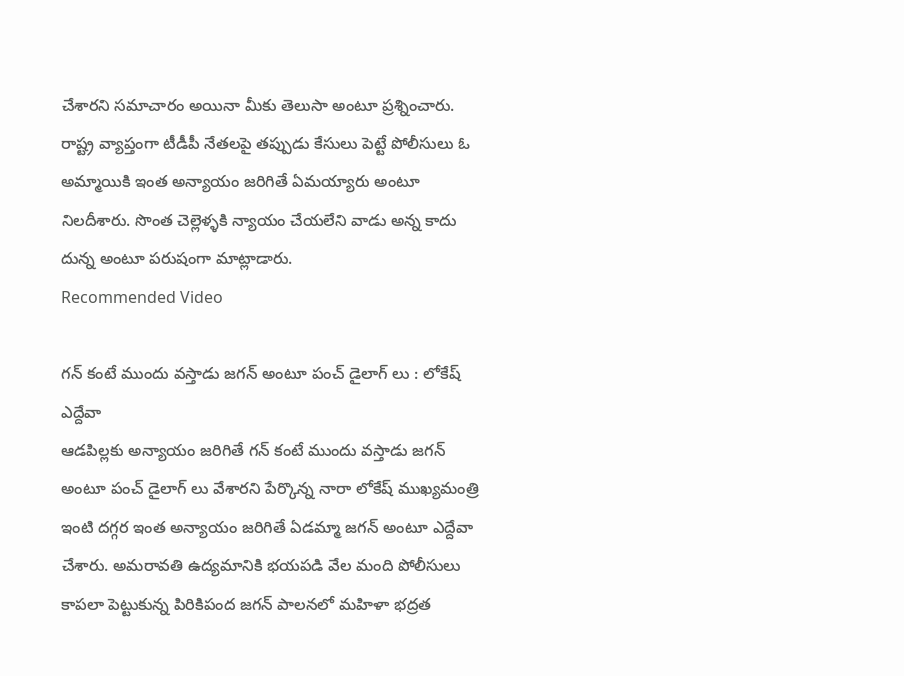చేశారని సమాచారం అయినా మీకు తెలుసా అంటూ ప్రశ్నించారు. రాష్ట్ర వ్యాప్తంగా టీడీపీ నేతలపై తప్పుడు కేసులు పెట్టే పోలీసులు ఓ అమ్మాయికి ఇంత అన్యాయం జరిగితే ఏమయ్యారు అంటూ నిలదీశారు. సొంత చెల్లెళ్ళకి న్యాయం చేయలేని వాడు అన్న కాదు దున్న అంటూ పరుషంగా మాట్లాడారు.
Recommended Video

గన్ కంటే ముందు వస్తాడు జగన్ అంటూ పంచ్ డైలాగ్ లు : లోకేష్ ఎద్దేవా
ఆడపిల్లకు అన్యాయం జరిగితే గన్ కంటే ముందు వస్తాడు జగన్ అంటూ పంచ్ డైలాగ్ లు వేశారని పేర్కొన్న నారా లోకేష్ ముఖ్యమంత్రి ఇంటి దగ్గర ఇంత అన్యాయం జరిగితే ఏడమ్మా జగన్ అంటూ ఎద్దేవా చేశారు. అమరావతి ఉద్యమానికి భయపడి వేల మంది పోలీసులు కాపలా పెట్టుకున్న పిరికిపంద జగన్ పాలనలో మహిళా భద్రత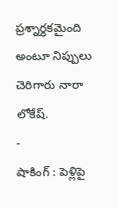ప్రశ్నార్థకమైంది అంటూ నిప్పులు చెరిగారు నారా లోకేష్.
-
షాకింగ్ : పెళ్లిపై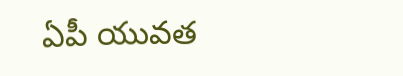ఏపీ యువత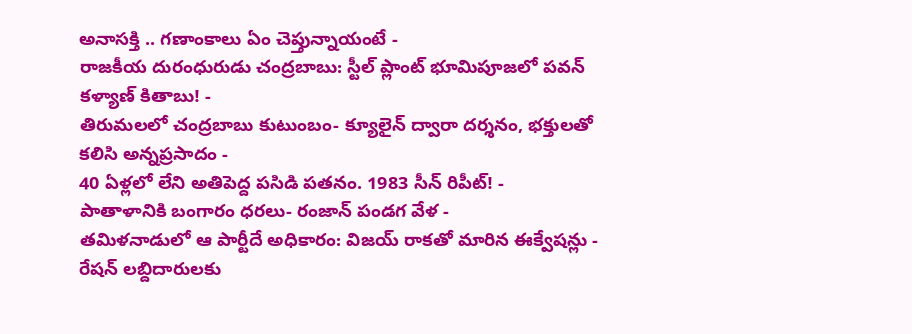అనాసక్తి .. గణాంకాలు ఏం చెప్తున్నాయంటే -
రాజకీయ దురంధురుడు చంద్రబాబు: స్టీల్ ప్లాంట్ భూమిపూజలో పవన్ కళ్యాణ్ కితాబు! -
తిరుమలలో చంద్రబాబు కుటుంబం- క్యూలైన్ ద్వారా దర్శనం, భక్తులతో కలిసి అన్నప్రసాదం -
40 ఏళ్లలో లేని అతిపెద్ద పసిడి పతనం. 1983 సీన్ రిపీట్! -
పాతాళానికి బంగారం ధరలు- రంజాన్ పండగ వేళ -
తమిళనాడులో ఆ పార్టీదే అధికారం: విజయ్ రాకతో మారిన ఈక్వేషన్లు -
రేషన్ లబ్దిదారులకు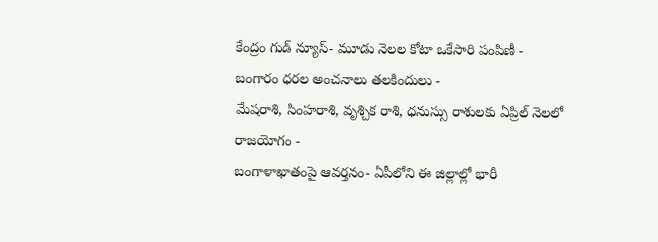కేంద్రం గుడ్ న్యూస్- మూడు నెలల కోటా ఒకేసారి పంపిణీ -
బంగారం ధరల అంచనాలు తలకిందులు -
మేషరాశి, సింహరాశి, వృశ్చిక రాశి, ధనుస్సు రాశులకు ఏప్రిల్ నెలలో రాజయోగం -
బంగాళాఖాతంపై ఆవర్తనం- ఏపీలోని ఈ జిల్లాల్లో భారీ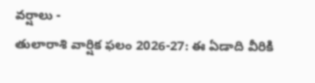వర్షాలు -
తులారాశి వార్షిక ఫలం 2026-27: ఈ ఏడాది వీరికి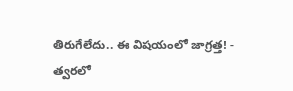తిరుగేలేదు.. ఈ విషయంలో జాగ్రత్త! -
త్వరలో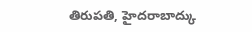తిరుపతి, హైదరాబాద్కు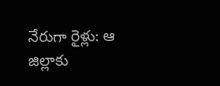నేరుగా రైళ్లు: ఆ జిల్లాకు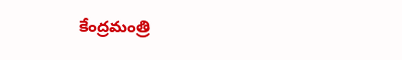కేంద్రమంత్రి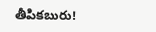తీపికబురు!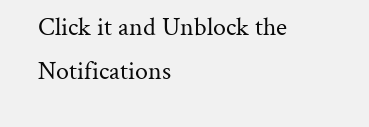Click it and Unblock the Notifications